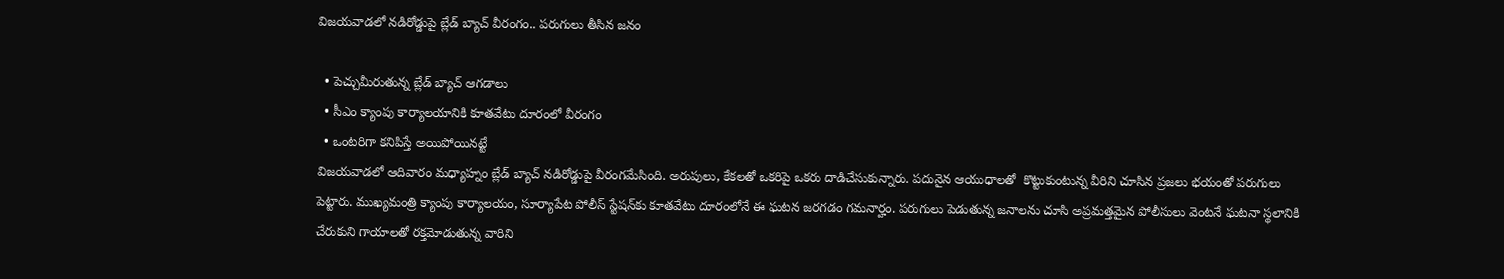విజయవాడలో నడిరోడ్డుపై బ్లేడ్ బ్యాచ్ వీరంగం.. పరుగులు తీసిన జనం

  • పెచ్చుమీరుతున్న బ్లేడ్ బ్యాచ్ ఆగడాలు
  • సీఎం క్యాంపు కార్యాలయానికి కూతవేటు దూరంలో వీరంగం
  • ఒంటరిగా కనిపిస్తే అయిపోయినట్టే
విజయవాడలో ఆదివారం మధ్యాహ్నం బ్లేడ్ బ్యాచ్ నడిరోడ్డుపై వీరంగమేసింది. అరుపులు, కేకలతో ఒకరిపై ఒకరు దాడిచేసుకున్నారు. పదునైన ఆయుధాలతో  కొట్టుకుంటున్న వీరిని చూసిన ప్రజలు భయంతో పరుగులు పెట్టారు. ముఖ్యమంత్రి క్యాంపు కార్యాలయం, సూర్యాపేట పోలీస్ స్టేషన్‌కు కూతవేటు దూరంలోనే ఈ ఘటన జరగడం గమనార్హం. పరుగులు పెడుతున్న జనాలను చూసి అప్రమత్తమైన పోలీసులు వెంటనే ఘటనా స్థలానికి చేరుకుని గాయాలతో రక్తమోడుతున్న వారిని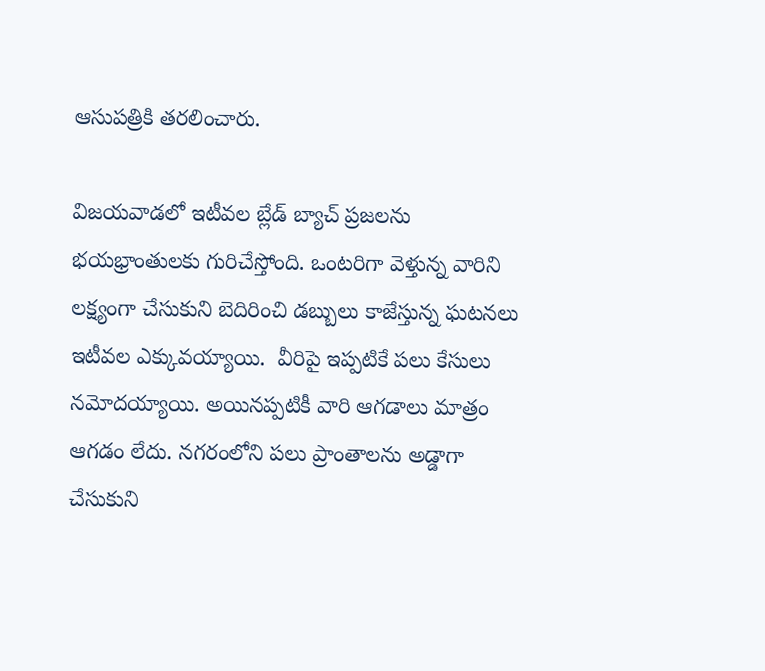ఆసుపత్రికి తరలించారు.

విజయవాడలో ఇటీవల బ్లేడ్ బ్యాచ్ ప్రజలను భయభ్రాంతులకు గురిచేస్తోంది. ఒంటరిగా వెళ్తున్న వారిని లక్ష్యంగా చేసుకుని బెదిరించి డబ్బులు కాజేస్తున్న ఘటనలు ఇటీవల ఎక్కువయ్యాయి.  వీరిపై ఇప్పటికే పలు కేసులు నమోదయ్యాయి. అయినప్పటికీ వారి ఆగడాలు మాత్రం ఆగడం లేదు. నగరంలోని పలు ప్రాంతాలను అడ్డాగా చేసుకుని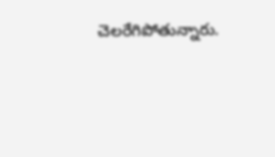చెలరేగిపోతున్నారు.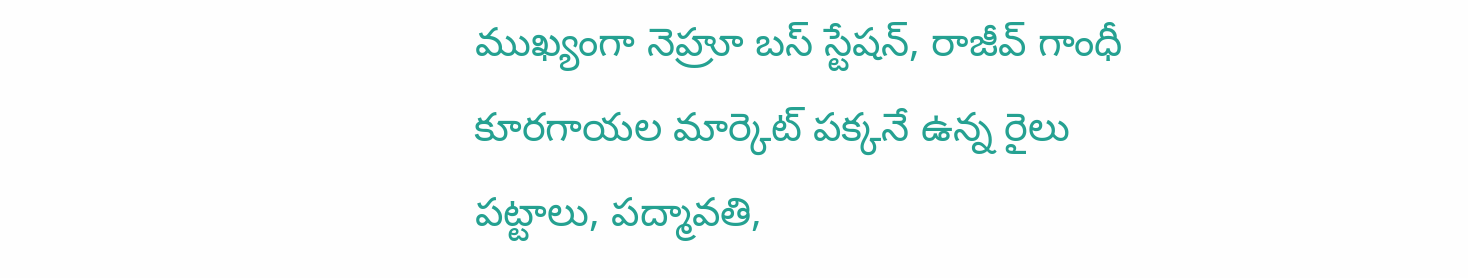ముఖ్యంగా నెహ్రూ బస్ స్టేషన్, రాజీవ్ గాంధీ కూరగాయల మార్కెట్ పక్కనే ఉన్న రైలు పట్టాలు, పద్మావతి,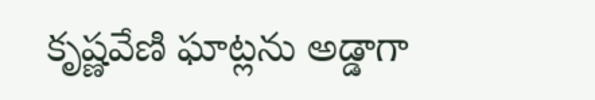కృష్ణవేణి ఘాట్లను అడ్డాగా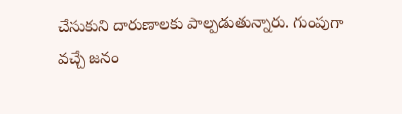చేసుకుని దారుణాలకు పాల్పడుతున్నారు. గుంపుగా వచ్చే జనం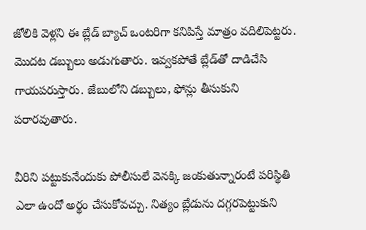జోలికి వెళ్లని ఈ బ్లేడ్ బ్యాచ్ ఒంటరిగా కనిపిస్తే మాత్రం వదిలిపెట్టరు. మొదట డబ్బులు అడుగుతారు. ఇవ్వకపోతే బ్లేడ్‌తో దాడిచేసి గాయపరుస్తారు. జేబులోని డబ్బులు, ఫోన్లు తీసుకుని పరారవుతారు.

వీరిని పట్టుకునేందుకు పోలీసులే వెనక్కి జంకుతున్నారంటే పరిస్థితి ఎలా ఉందో అర్థం చేసుకోవచ్చు. నిత్యం బ్లేడును దగ్గరపెట్టుకుని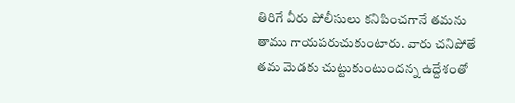తిరిగే వీరు పోలీసులు కనిపించగానే తమను తాము గాయపరుచుకుంటారు. వారు చనిపోతే తమ మెడకు చుట్టుకుంటుందన్న ఉద్దేశంతో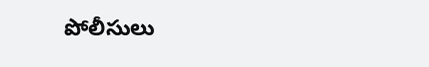పోలీసులు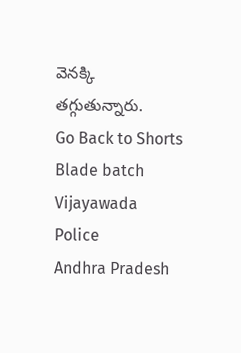వెనక్కి తగ్గుతున్నారు.
Go Back to Shorts
Blade batch
Vijayawada
Police
Andhra Pradesh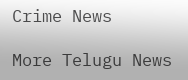Crime News

More Telugu News